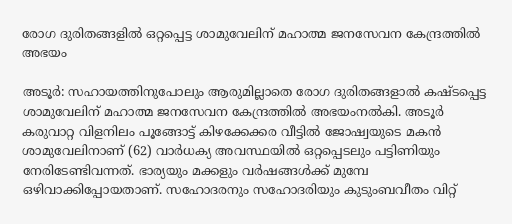രോഗ ദുരിതങ്ങളിൽ ഒറ്റപ്പെട്ട ശാമുവേലിന് മഹാത്മ ജനസേവന കേന്ദ്രത്തിൽ അഭയം

അടൂർ: സഹായത്തിനുപോലും ആരുമില്ലാതെ രോഗ ദുരിതങ്ങളാൽ കഷ്ടപ്പെട്ട ശാമുവേലിന് മഹാത്മ ജനസേവന കേന്ദ്രത്തിൽ അഭയംനൽകി. അടൂർ കരുവാറ്റ വിളനിലം പൂങ്ങോട്ട് കിഴക്കേക്കര വീട്ടിൽ ജോഷ്വയുടെ മകൻ ശാമുവേലിനാണ് (62) വാർധക്യ അവസ്ഥയിൽ ഒറ്റപ്പെടലും പട്ടിണിയും നേരിടേണ്ടിവന്നത്. ഭാര്യയും മക്കളും വർഷങ്ങൾക്ക് മുമ്പേ ഒഴിവാക്കിപ്പോയതാണ്. സഹോദരനും സഹോദരിയും കുടുംബവീതം വിറ്റ്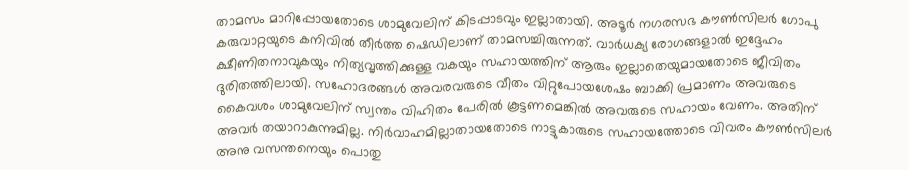താമസം മാറിപ്പോയതോടെ ശാമുവേലിന് കിടപ്പാടവും ഇല്ലാതായി. അടൂർ നഗരസഭ കൗൺസിലർ ഗോപു കരുവാറ്റയുടെ കനിവിൽ തീർത്ത ഷെഡിലാണ് താമസച്ചിരുന്നത്. വാർധക്യ രോഗങ്ങളാൽ ഇദ്ദേഹം ക്ഷീണിതനാവുകയും നിത്യവൃത്തിക്കുള്ള വകയും സഹായത്തിന് ആരും ഇല്ലാതെയുമായതോടെ ജീവിതം ദുരിതത്തിലായി. സഹോദരങ്ങൾ അവരവരുടെ വീതം വിറ്റുപോയശേഷം ബാക്കി പ്രമാണം അവരുടെ കൈവശം ശാമുവേലിന് സ്വന്തം വിഹിതം പേരിൽ കൂട്ടണമെങ്കിൽ അവരുടെ സഹായം വേണം. അതിന് അവർ തയാറാകുന്നുമില്ല. നിർവാഹമില്ലാതായതോടെ നാട്ടുകാരുടെ സഹായത്തോടെ വിവരം കൗൺസിലർ അനു വസന്തനെയും പൊതു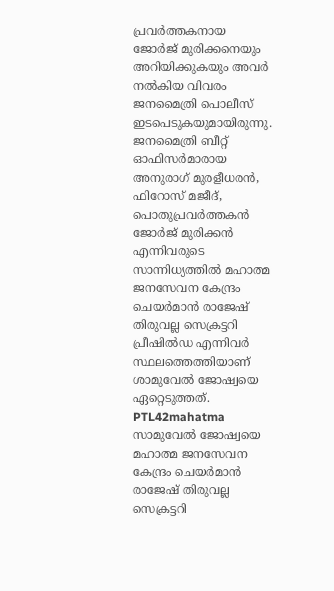പ്രവർത്തകനായ ജോർജ് മുരിക്കനെയും അറിയിക്കുകയും അവർ നൽകിയ വിവരം ജനമൈത്രി പൊലീസ് ഇടപെടുകയുമായിരുന്നു. ജനമൈത്രി ബീറ്റ് ഓഫിസർമാരായ അനുരാഗ് മുരളീധരൻ, ഫിറോസ് മജീദ്, പൊതുപ്രവർത്തകൻ ജോർജ് മുരിക്കൻ എന്നിവരുടെ സാന്നിധ്യത്തിൽ മഹാത്മ ജനസേവന കേന്ദ്രം ചെയർമാൻ രാജേഷ് തിരുവല്ല സെക്രട്ടറി പ്രീഷിൽഡ എന്നിവർ സ്ഥലത്തെത്തിയാണ് ശാമുവേൽ ജോഷ്വയെ ഏറ്റെടുത്തത്. PTL42mahatma സാമുവേൽ ജോഷ്വയെ മഹാത്മ ജനസേവന കേന്ദ്രം ചെയർമാൻ രാജേഷ് തിരുവല്ല സെക്രട്ടറി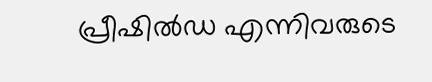പ്രീഷിൽഡ എന്നിവരുടെ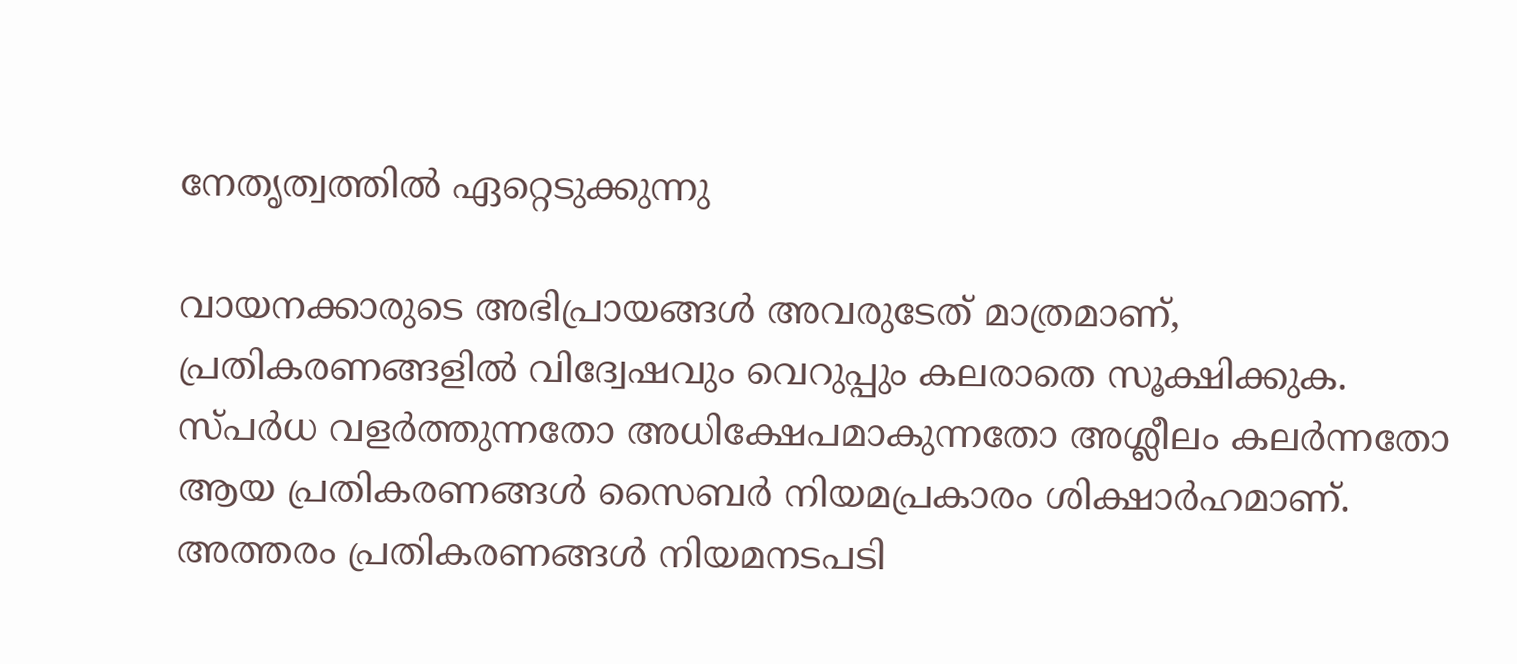നേതൃത്വത്തിൽ ഏറ്റെടുക്കുന്നു

വായനക്കാരുടെ അഭിപ്രായങ്ങള്‍ അവരുടേത് മാത്രമാണ്, പ്രതികരണങ്ങളിൽ വിദ്വേഷവും വെറുപ്പും കലരാതെ സൂക്ഷിക്കുക. സ്പർധ വളർത്തുന്നതോ അധിക്ഷേപമാകുന്നതോ അശ്ലീലം കലർന്നതോ ആയ പ്രതികരണങ്ങൾ സൈബർ നിയമപ്രകാരം ശിക്ഷാർഹമാണ്. അത്തരം പ്രതികരണങ്ങൾ നിയമനടപടി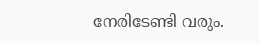നേരിടേണ്ടി വരും.